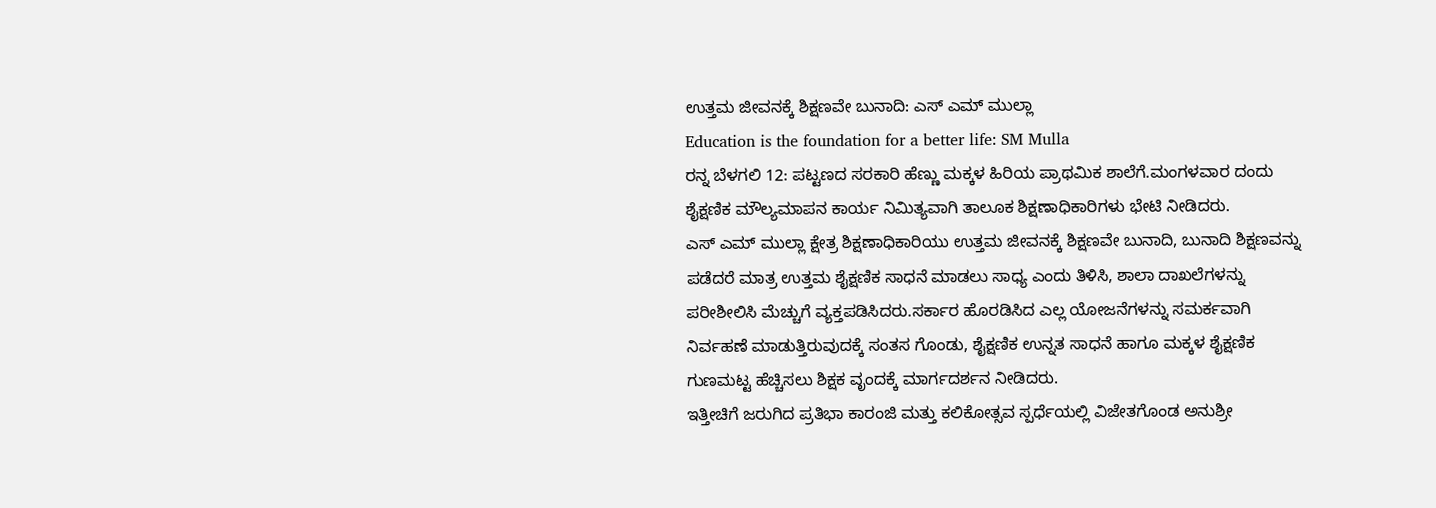ಉತ್ತಮ ಜೀವನಕ್ಕೆ ಶಿಕ್ಷಣವೇ ಬುನಾದಿ: ಎಸ್ ಎಮ್ ಮುಲ್ಲಾ
Education is the foundation for a better life: SM Mulla
ರನ್ನ ಬೆಳಗಲಿ 12: ಪಟ್ಟಣದ ಸರಕಾರಿ ಹೆಣ್ಣು ಮಕ್ಕಳ ಹಿರಿಯ ಪ್ರಾಥಮಿಕ ಶಾಲೆಗೆ.ಮಂಗಳವಾರ ದಂದು ಶೈಕ್ಷಣಿಕ ಮೌಲ್ಯಮಾಪನ ಕಾರ್ಯ ನಿಮಿತ್ಯವಾಗಿ ತಾಲೂಕ ಶಿಕ್ಷಣಾಧಿಕಾರಿಗಳು ಭೇಟಿ ನೀಡಿದರು.
ಎಸ್ ಎಮ್ ಮುಲ್ಲಾ ಕ್ಷೇತ್ರ ಶಿಕ್ಷಣಾಧಿಕಾರಿಯು ಉತ್ತಮ ಜೀವನಕ್ಕೆ ಶಿಕ್ಷಣವೇ ಬುನಾದಿ, ಬುನಾದಿ ಶಿಕ್ಷಣವನ್ನು ಪಡೆದರೆ ಮಾತ್ರ ಉತ್ತಮ ಶೈಕ್ಷಣಿಕ ಸಾಧನೆ ಮಾಡಲು ಸಾಧ್ಯ ಎಂದು ತಿಳಿಸಿ, ಶಾಲಾ ದಾಖಲೆಗಳನ್ನು ಪರೀಶೀಲಿಸಿ ಮೆಚ್ಚುಗೆ ವ್ಯಕ್ತಪಡಿಸಿದರು.ಸರ್ಕಾರ ಹೊರಡಿಸಿದ ಎಲ್ಲ ಯೋಜನೆಗಳನ್ನು ಸಮರ್ಕವಾಗಿ ನಿರ್ವಹಣೆ ಮಾಡುತ್ತಿರುವುದಕ್ಕೆ ಸಂತಸ ಗೊಂಡು, ಶೈಕ್ಷಣಿಕ ಉನ್ನತ ಸಾಧನೆ ಹಾಗೂ ಮಕ್ಕಳ ಶೈಕ್ಷಣಿಕ ಗುಣಮಟ್ಟ ಹೆಚ್ಚಿಸಲು ಶಿಕ್ಷಕ ವೃಂದಕ್ಕೆ ಮಾರ್ಗದರ್ಶನ ನೀಡಿದರು.
ಇತ್ತೀಚಿಗೆ ಜರುಗಿದ ಪ್ರತಿಭಾ ಕಾರಂಜಿ ಮತ್ತು ಕಲಿಕೋತ್ಸವ ಸ್ಪರ್ಧೆಯಲ್ಲಿ ವಿಜೇತಗೊಂಡ ಅನುಶ್ರೀ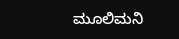ಮೂಲಿಮನಿ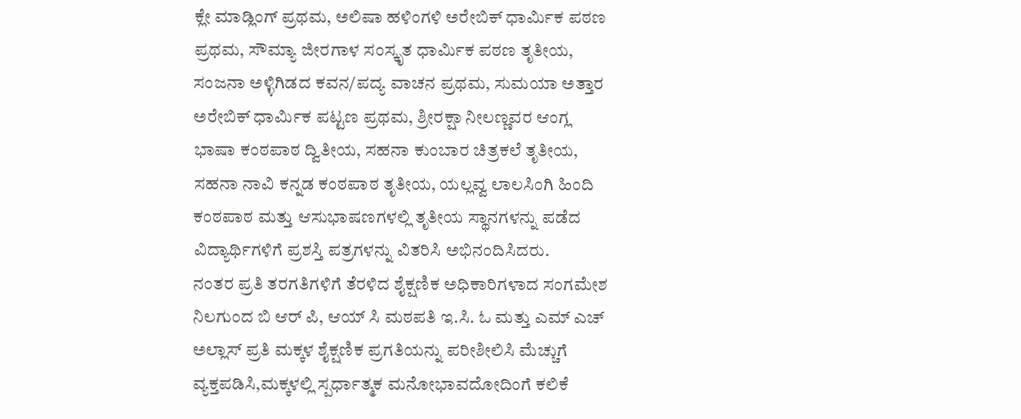ಕ್ಲೇ ಮಾಡ್ಲಿಂಗ್ ಪ್ರಥಮ, ಅಲಿಷಾ ಹಳಿಂಗಳಿ ಅರೇಬಿಕ್ ಧಾರ್ಮಿಕ ಪಠಣ ಪ್ರಥಮ, ಸೌಮ್ಯಾ ಜೀರಗಾಳ ಸಂಸ್ಕೃತ ಧಾರ್ಮಿಕ ಪಠಣ ತೃತೀಯ, ಸಂಜನಾ ಅಳ್ಳಿಗಿಡದ ಕವನ/ಪದ್ಯ ವಾಚನ ಪ್ರಥಮ, ಸುಮಯಾ ಅತ್ತಾರ ಅರೇಬಿಕ್ ಧಾರ್ಮಿಕ ಪಟ್ಟಣ ಪ್ರಥಮ, ಶ್ರೀರಕ್ಷಾ ನೀಲಣ್ಣವರ ಆಂಗ್ಲ ಭಾಷಾ ಕಂಠಪಾಠ ದ್ವಿತೀಯ, ಸಹನಾ ಕುಂಬಾರ ಚಿತ್ರಕಲೆ ತೃತೀಯ,
ಸಹನಾ ನಾವಿ ಕನ್ನಡ ಕಂಠಪಾಠ ತೃತೀಯ, ಯಲ್ಲವ್ವ ಲಾಲಸಿಂಗಿ ಹಿಂದಿ ಕಂಠಪಾಠ ಮತ್ತು ಆಸುಭಾಷಣಗಳಲ್ಲಿ ತೃತೀಯ ಸ್ಥಾನಗಳನ್ನು ಪಡೆದ ವಿದ್ಯಾರ್ಥಿಗಳಿಗೆ ಪ್ರಶಸ್ತಿ ಪತ್ರಗಳನ್ನು ವಿತರಿಸಿ ಅಭಿನಂದಿಸಿದರು.
ನಂತರ ಪ್ರತಿ ತರಗತಿಗಳಿಗೆ ತೆರಳಿದ ಶೈಕ್ಷಣಿಕ ಅಧಿಕಾರಿಗಳಾದ ಸಂಗಮೇಶ ನಿಲಗುಂದ ಬಿ ಆರ್ ಪಿ, ಆಯ್ ಸಿ ಮಠಪತಿ ಇ.ಸಿ. ಓ ಮತ್ತು ಎಮ್ ಎಚ್ ಅಲ್ಲಾಸ್ ಪ್ರತಿ ಮಕ್ಕಳ ಶೈಕ್ಷಣಿಕ ಪ್ರಗತಿಯನ್ನು ಪರೀಶೀಲಿಸಿ ಮೆಚ್ಚುಗೆ ವ್ಯಕ್ತಪಡಿಸಿ,ಮಕ್ಕಳಲ್ಲಿ ಸ್ಪರ್ಧಾತ್ಮಕ ಮನೋಭಾವದೋದಿಂಗೆ ಕಲಿಕೆ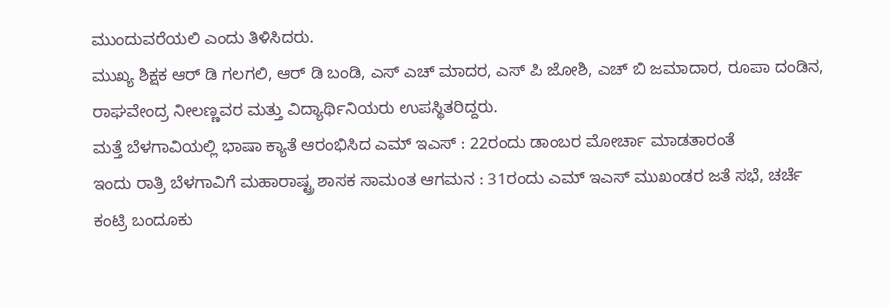ಮುಂದುವರೆಯಲಿ ಎಂದು ತಿಳಿಸಿದರು.
ಮುಖ್ಯ ಶಿಕ್ಷಕ ಆರ್ ಡಿ ಗಲಗಲಿ, ಆರ್ ಡಿ ಬಂಡಿ, ಎಸ್ ಎಚ್ ಮಾದರ, ಎಸ್ ಪಿ ಜೋಶಿ, ಎಚ್ ಬಿ ಜಮಾದಾರ, ರೂಪಾ ದಂಡಿನ, ರಾಘವೇಂದ್ರ ನೀಲಣ್ಣವರ ಮತ್ತು ವಿದ್ಯಾರ್ಥಿನಿಯರು ಉಪಸ್ಥಿತರಿದ್ದರು.
ಮತ್ತೆ ಬೆಳಗಾವಿಯಲ್ಲಿ ಭಾಷಾ ಕ್ಯಾತೆ ಆರಂಭಿಸಿದ ಎಮ್ ಇಎಸ್ : 22ರಂದು ಡಾಂಬರ ಮೋರ್ಚಾ ಮಾಡತಾರಂತೆ
ಇಂದು ರಾತ್ರಿ ಬೆಳಗಾವಿಗೆ ಮಹಾರಾಷ್ಟ್ರ ಶಾಸಕ ಸಾಮಂತ ಆಗಮನ : 31ರಂದು ಎಮ್ ಇಎಸ್ ಮುಖಂಡರ ಜತೆ ಸಭೆ, ಚರ್ಚೆ
ಕಂಟ್ರಿ ಬಂದೂಕು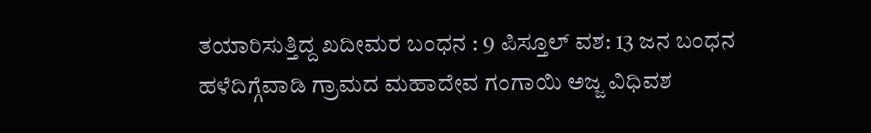ತಯಾರಿಸುತ್ತಿದ್ದ ಖದೀಮರ ಬಂಧನ : 9 ಪಿಸ್ತೂಲ್ ವಶ: 13 ಜನ ಬಂಧನ
ಹಳೆದಿಗ್ಗೆವಾಡಿ ಗ್ರಾಮದ ಮಹಾದೇವ ಗಂಗಾಯಿ ಅಜ್ಜ ವಿಧಿವಶ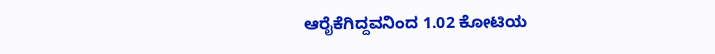ಆರೈಕೆಗಿದ್ದವನಿಂದ 1.02 ಕೋಟಿಯ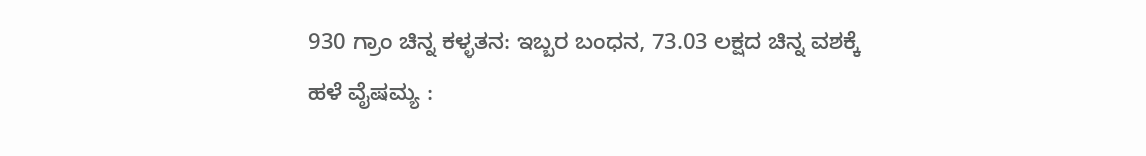930 ಗ್ರಾಂ ಚಿನ್ನ ಕಳ್ಳತನ: ಇಬ್ಬರ ಬಂಧನ, 73.03 ಲಕ್ಷದ ಚಿನ್ನ ವಶಕ್ಕೆ
ಹಳೆ ವೈಷಮ್ಯ :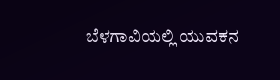ಬೆಳಗಾವಿಯಲ್ಲಿ ಯುವಕನ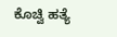ಕೊಚ್ವಿ ಹತ್ಯೆ